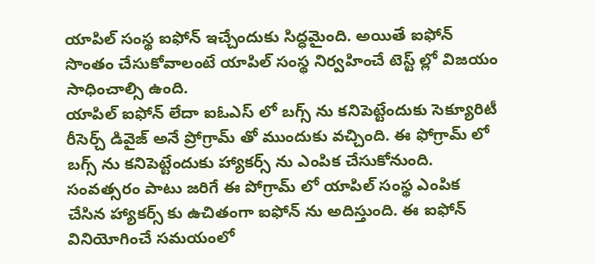యాపిల్ సంస్థ ఐఫోన్ ఇచ్చేందుకు సిద్ధమైంది. అయితే ఐఫోన్ సొంతం చేసుకోవాలంటే యాపిల్ సంస్థ నిర్వహించే టెస్ట్ ల్లో విజయం సాధించాల్సి ఉంది.
యాపిల్ ఐఫోన్ లేదా ఐఓఎస్ లో బగ్స్ ను కనిపెట్టేందుకు సెక్యూరిటీ రీసెర్చ్ డివైజ్ అనే ప్రోగ్రామ్ తో ముందుకు వచ్చింది. ఈ ఫోగ్రామ్ లో బగ్స్ ను కనిపెట్టేందుకు హ్యాకర్స్ ను ఎంపిక చేసుకోనుంది.
సంవత్సరం పాటు జరిగే ఈ పోగ్రామ్ లో యాపిల్ సంస్థ ఎంపిక చేసిన హ్యాకర్స్ కు ఉచితంగా ఐఫోన్ ను అదిస్తుంది. ఈ ఐఫోన్ వినియోగించే సమయంలో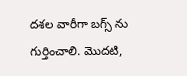దశల వారీగా బగ్స్ ను గుర్తించాలి. మొదటి,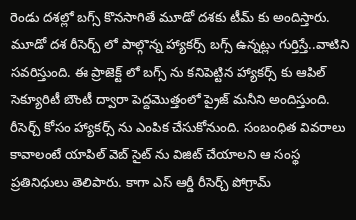రెండు దశల్లో బగ్స్ కొనసాగితే మూడో దశకు టీమ్ కు అందిస్తారు. మూడో దశ రీసెర్చ్ లో పాల్గొన్న హ్యాకర్స్ బగ్స్ ఉన్నట్లు గుర్తిస్తే..వాటిని సవరిస్తుంది. ఈ ప్రాజెక్ట్ లో బగ్స్ ను కనిపెట్టిన హ్యాకర్స్ కు ఆపిల్ సెక్యూరిటీ బౌంటీ ద్వారా పెద్దమొత్తంలో ప్రైజ్ మనీని అందిస్తుంది.
రీసెర్చ్ కోసం హ్యాకర్స్ ను ఎంపిక చేసుకోనుంది. సంబంధిత వివరాలు కావాలంటే యాపిల్ వెబ్ సైట్ ను విజిట్ చేయాలని ఆ సంస్థ ప్రతినిధులు తెలిపారు. కాగా ఎస్ ఆర్డీ రీసెర్చ్ పోగ్రామ్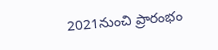2021నుంచి ప్రారంభం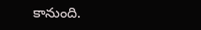కానుంది.